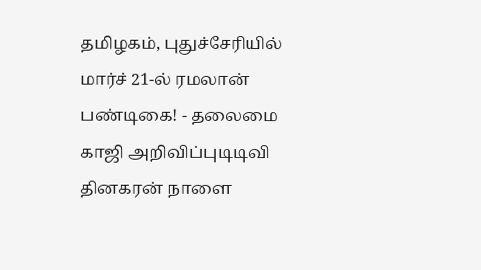தமிழகம், புதுச்சேரியில் மார்ச் 21-ல் ரமலான் பண்டிகை! - தலைமை காஜி அறிவிப்புடிடிவி தினகரன் நாளை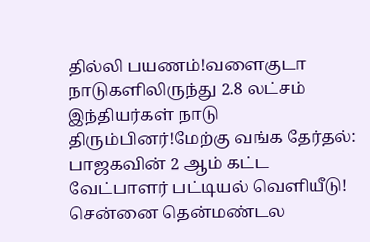தில்லி பயணம்!வளைகுடா நாடுகளிலிருந்து 2.8 லட்சம் இந்தியர்கள் நாடு திரும்பினர்!மேற்கு வங்க தேர்தல்: பாஜகவின் 2 ஆம் கட்ட வேட்பாளர் பட்டியல் வெளியீடு! சென்னை தென்மண்டல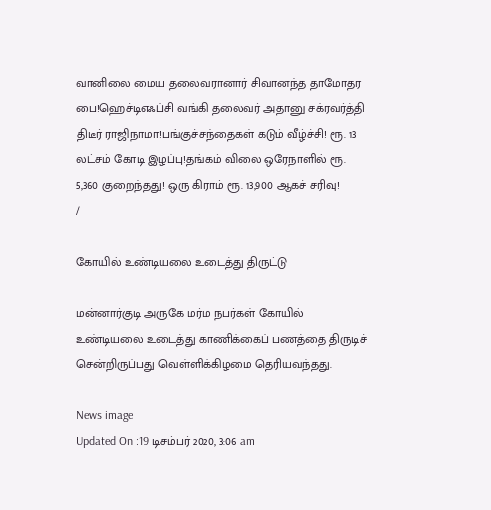வானிலை மைய தலைவரானார் சிவானந்த தாமோதர பை!ஹெச்டிஎஃப்சி வங்கி தலைவர் அதானு சக்ரவர்த்தி திடீர் ராஜிநாமா!பங்குச்சந்தைகள் கடும் வீழ்ச்சி! ரூ. 13 லட்சம் கோடி இழப்பு!தங்கம் விலை ஒரேநாளில் ரூ. 5,360 குறைந்தது! ஒரு கிராம் ரூ. 13,900 ஆகச் சரிவு!
/

கோயில் உண்டியலை உடைத்து திருட்டு

மன்னார்குடி அருகே மர்ம நபர்கள் கோயில் உண்டியலை உடைத்து காணிக்கைப் பணத்தை திருடிச் சென்றிருப்பது வெள்ளிக்கிழமை தெரியவந்தது.

News image
Updated On :19 டிசம்பர் 2020, 3:06 am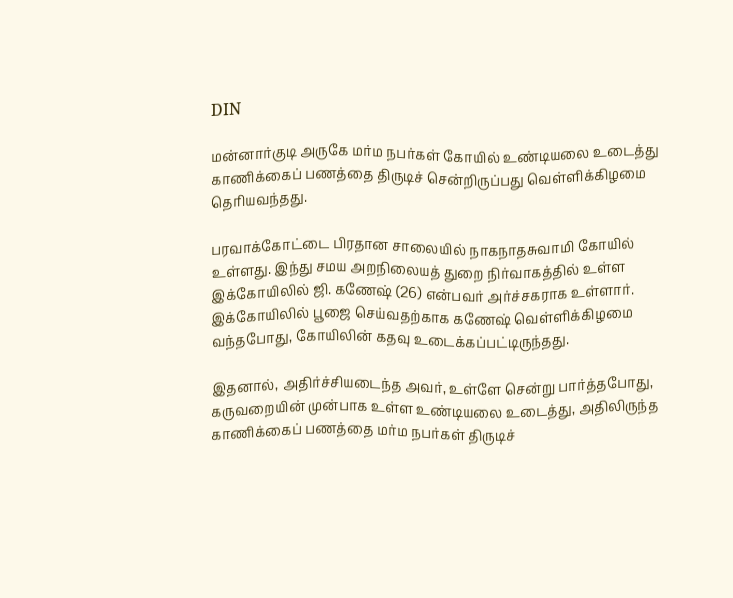DIN

மன்னார்குடி அருகே மர்ம நபர்கள் கோயில் உண்டியலை உடைத்து காணிக்கைப் பணத்தை திருடிச் சென்றிருப்பது வெள்ளிக்கிழமை தெரியவந்தது.

பரவாக்கோட்டை பிரதான சாலையில் நாகநாதசுவாமி கோயில் உள்ளது. இந்து சமய அறநிலையத் துறை நிர்வாகத்தில் உள்ள இக்கோயிலில் ஜி. கணேஷ் (26) என்பவர் அர்ச்சகராக உள்ளார். இக்கோயிலில் பூஜை செய்வதற்காக கணேஷ் வெள்ளிக்கிழமை வந்தபோது, கோயிலின் கதவு உடைக்கப்பட்டிருந்தது.

இதனால், அதிர்ச்சியடைந்த அவர், உள்ளே சென்று பார்த்தபோது, கருவறையின் முன்பாக உள்ள உண்டியலை உடைத்து, அதிலிருந்த காணிக்கைப் பணத்தை மர்ம நபர்கள் திருடிச்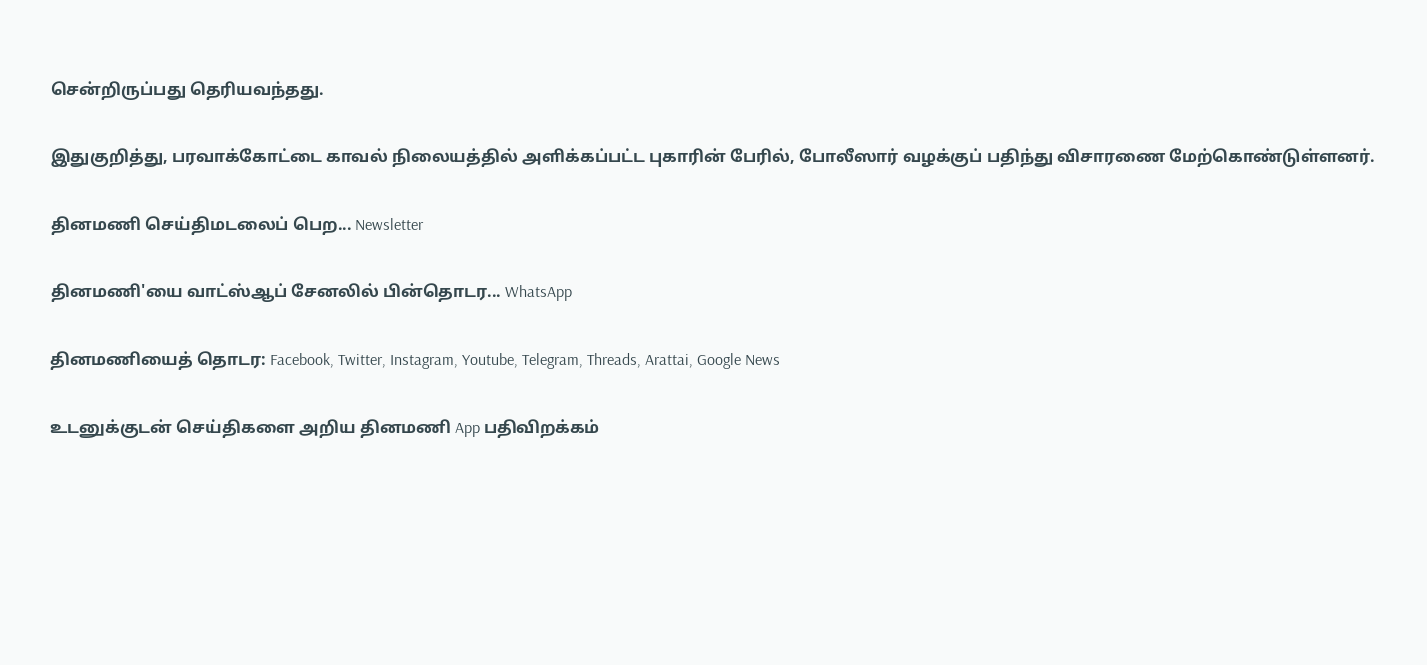சென்றிருப்பது தெரியவந்தது.

இதுகுறித்து, பரவாக்கோட்டை காவல் நிலையத்தில் அளிக்கப்பட்ட புகாரின் பேரில், போலீஸார் வழக்குப் பதிந்து விசாரணை மேற்கொண்டுள்ளனர்.

தினமணி செய்திமடலைப் பெற... Newsletter

தினமணி'யை வாட்ஸ்ஆப் சேனலில் பின்தொடர... WhatsApp

தினமணியைத் தொடர: Facebook, Twitter, Instagram, Youtube, Telegram, Threads, Arattai, Google News

உடனுக்குடன் செய்திகளை அறிய தினமணி App பதிவிறக்கம்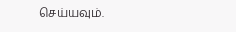செய்யவும்.